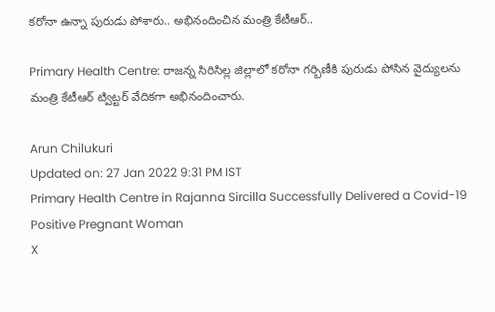కరోనా ఉన్నా పురుడు పోశారు.. అభినందించిన మంత్రి కేటీఆర్..

Primary Health Centre: రాజన్న సిరిసిల్ల జిల్లాలో కరోనా గర్బిణీకి పురుడు పోసిన వైద్యులను మంత్రి కేటీఆర్‌ ట్విట్టర్‌ వేదికగా అభినందించారు.

Arun Chilukuri
Updated on: 27 Jan 2022 9:31 PM IST
Primary Health Centre in Rajanna Sircilla Successfully Delivered a Covid-19 Positive Pregnant Woman
X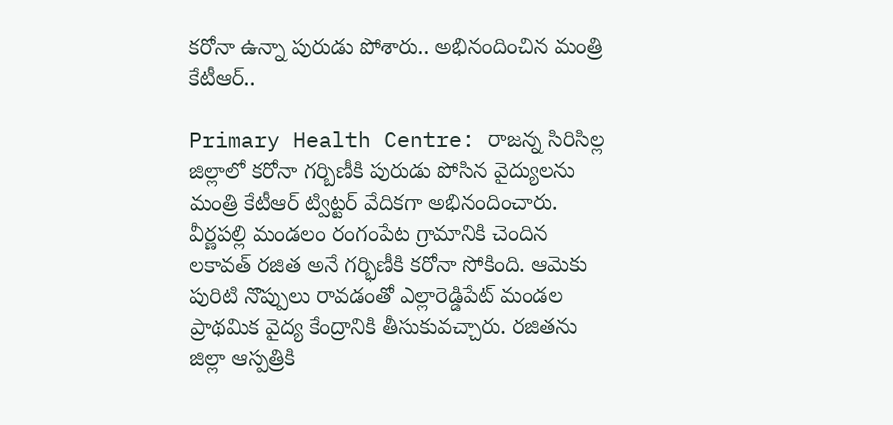కరోనా ఉన్నా పురుడు పోశారు.. అభినందించిన మంత్రి కేటీఆర్..

Primary Health Centre: రాజన్న సిరిసిల్ల జిల్లాలో కరోనా గర్బిణీకి పురుడు పోసిన వైద్యులను మంత్రి కేటీఆర్‌ ట్విట్టర్‌ వేదికగా అభినందించారు. వీర్ణపల్లి మండలం రంగంపేట గ్రామానికి చెందిన లకావత్‌ రజిత అనే గర్భిణీకి కరోనా సోకింది. ఆమెకు పురిటి నొప్పులు రావడంతో ఎల్లారెడ్డిపేట్‌ మండల ప్రాథమిక వైద్య కేంద్రానికి తీసుకువచ్చారు. రజితను జిల్లా ఆస్పత్రికి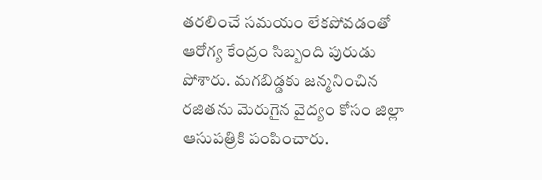తరలించే సమయం లేకపోవడంతో ఆరోగ్య కేంద్రం సిబ్బంది పురుడు పోశారు. మగబిడ్డకు జన్మనించిన రజితను మెరుగైన వైద్యం కోసం జిల్లా ఆసుపత్రికి పంపించారు.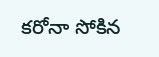కరోనా సోకిన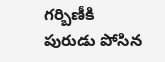గర్బిణీకి పురుడు పోసిన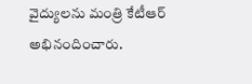వైద్యులను మంత్రి కేటీఆర్‌ అభినందించారు.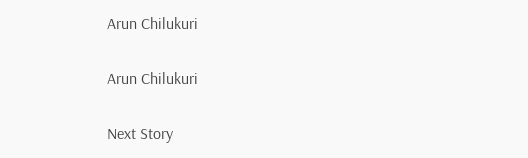Arun Chilukuri

Arun Chilukuri

Next Story